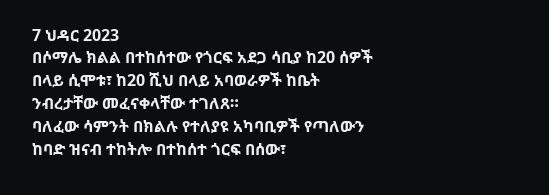7 ህዳር 2023
በሶማሌ ክልል በተከሰተው የጎርፍ አደጋ ሳቢያ ከ20 ሰዎች በላይ ሲሞቱ፣ ከ20 ሺህ በላይ አባወራዎች ከቤት ንብረታቸው መፈናቀላቸው ተገለጸ።
ባለፈው ሳምንት በክልሉ የተለያዩ አካባቢዎች የጣለውን ከባድ ዝናብ ተከትሎ በተከሰተ ጎርፍ በሰው፣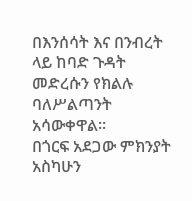በእንሰሳት እና በንብረት ላይ ከባድ ጉዳት መድረሱን የክልሉ ባለሥልጣንት አሳውቀዋል።
በጎርፍ አደጋው ምክንያት አስካሁን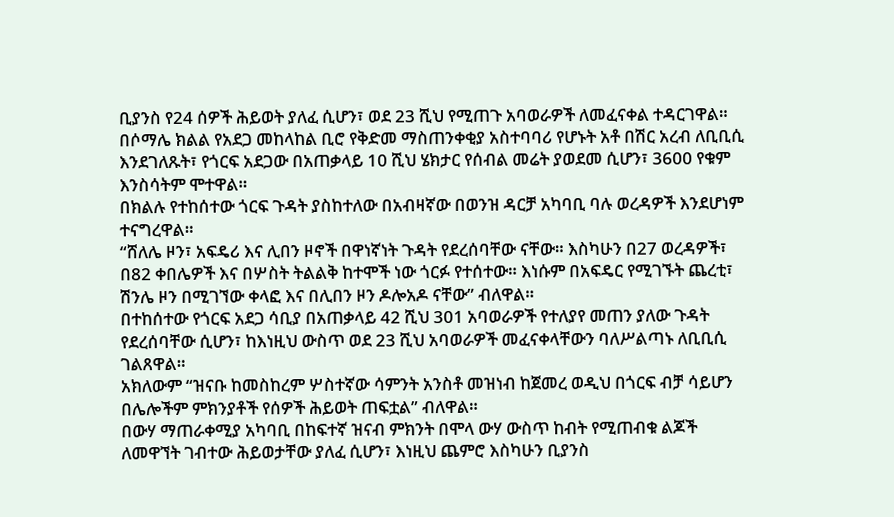ቢያንስ የ24 ሰዎች ሕይወት ያለፈ ሲሆን፣ ወደ 23 ሺህ የሚጠጉ አባወራዎች ለመፈናቀል ተዳርገዋል።
በሶማሌ ክልል የአደጋ መከላከል ቢሮ የቅድመ ማስጠንቀቂያ አስተባባሪ የሆኑት አቶ በሽር አረብ ለቢቢሲ እንደገለጹት፣ የጎርፍ አደጋው በአጠቃላይ 10 ሺህ ሄክታር የሰብል መሬት ያወደመ ሲሆን፣ 3600 የቁም እንስሳትም ሞተዋል።
በክልሉ የተከሰተው ጎርፍ ጉዳት ያስከተለው በአብዛኛው በወንዝ ዳርቻ አካባቢ ባሉ ወረዳዎች እንደሆነም ተናግረዋል።
“ሸለሌ ዞን፣ አፍዴሪ እና ሊበን ዞኖች በዋነኛነት ጉዳት የደረሰባቸው ናቸው። እስካሁን በ27 ወረዳዎች፣ በ82 ቀበሌዎች እና በሦስት ትልልቅ ከተሞች ነው ጎርፉ የተሰተው። እነሱም በአፍዴር የሚገኙት ጨረቲ፣ ሽንሌ ዞን በሚገኘው ቀላፎ እና በሊበን ዞን ዶሎአዶ ናቸው” ብለዋል።
በተከሰተው የጎርፍ አደጋ ሳቢያ በአጠቃላይ 42 ሺህ 301 አባወራዎች የተለያየ መጠን ያለው ጉዳት የደረሰባቸው ሲሆን፣ ከእነዚህ ውስጥ ወደ 23 ሺህ አባወራዎች መፈናቀላቸውን ባለሥልጣኑ ለቢቢሲ ገልጸዋል።
አክለውም “ዝናቡ ከመስከረም ሦስተኛው ሳምንት አንስቶ መዝነብ ከጀመረ ወዲህ በጎርፍ ብቻ ሳይሆን በሌሎችም ምክንያቶች የሰዎች ሕይወት ጠፍቷል” ብለዋል።
በውሃ ማጠራቀሚያ አካባቢ በከፍተኛ ዝናብ ምክንት በሞላ ውሃ ውስጥ ከብት የሚጠብቁ ልጆች ለመዋኘት ገብተው ሕይወታቸው ያለፈ ሲሆን፣ እነዚህ ጨምሮ እስካሁን ቢያንስ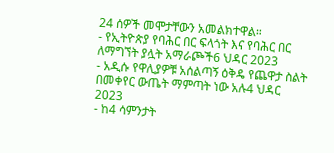24 ሰዎች መሞታቸውን አመልክተዋል።
- የኢትዮጵያ የባሕር በር ፍላጎት እና የባሕር በር ለማግኘት ያሏት አማራጮች6 ህዳር 2023
- አዲሱ የዋሊያዎቹ አሰልጣኝ ዕቅዴ የጨዋታ ስልት በመቀየር ውጤት ማምጣት ነው አሉ4 ህዳር 2023
- ከ4 ሳምንታት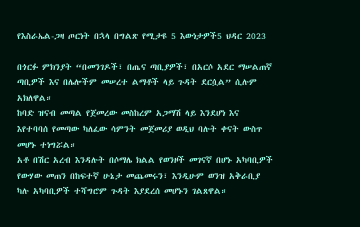የእስራኤል-ጋዛ ጦርነት በኋላ በግልጽ የሚታዩ 5 እውነታዎች5 ህዳር 2023

በጎርፉ ምክንያት “በመንገዶች፣ በጤና ጣቢያዎች፣ በአርሶ አደር ማሠልጠኛ ጣቢዎች እና በሌሎችም መሠረተ ልማቶች ላይ ጉዳት ደርሷል” ሲሉም አክለዋል።
ከባድ ዝናብ መጣል የጀመረው መስከረም አጋማሽ ላይ እንደሆነ እና እየተባባሰ የመጣው ካለፈው ሳምንት መጀመሪያ ወዲህ ባሉት ቀናት ውስጥ መሆኑ ተነግሯል።
አቶ በሽር አረብ እንዳሉት በሶማሌ ክልል የወንዞች መገናኛ በሆኑ አካባቢዎች የውሃው መጠን በከፍተኛ ሁኔታ መጨመሩን፣ እንዲሁም ወንዝ አቅራቢያ ካሉ አካባቢዎች ተሻግሮም ጉዳት እያደረሰ መሆኑን ገልጸዋል።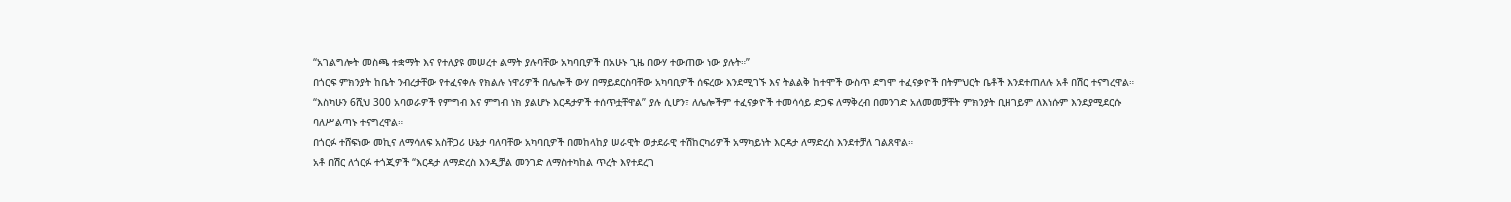“አገልግሎት መስጫ ተቋማት እና የተለያዩ መሠረተ ልማት ያሉባቸው አካባቢዎች በአሁኑ ጊዜ በውሃ ተውጠው ነው ያሉት።”
በጎርፍ ምክንያት ከቤት ንብረታቸው የተፈናቀሉ የክልሉ ነዋሪዎች በሌሎች ውሃ በማይደርስባቸው አካባቢዎች ሰፍረው እንደሚገኙ እና ትልልቅ ከተሞች ውስጥ ደግሞ ተፈናቃዮች በትምህርት ቤቶች እንደተጠለሉ አቶ በሽር ተናግረዋል።
“እስካሁን 6ሺህ 300 አባወራዎች የምግብ እና ምግብ ነክ ያልሆኑ እርዳታዎች ተሰጥቷቸዋል” ያሉ ሲሆን፣ ለሌሎችም ተፈናቃዮች ተመሳሳይ ድጋፍ ለማቅረብ በመንገድ አለመመቻቸት ምክንያት ቢዘገይም ለእነሱም እንደያሚደርሱ ባለሥልጣኑ ተናግረዋል።
በጎርፉ ተሸፍነው መኪና ለማሳለፍ አስቸጋሪ ሁኔታ ባለባቸው አካባቢዎች በመከላከያ ሠራዊት ወታደራዊ ተሽከርካሪዎች አማካይነት እርዳታ ለማድረስ እንደተቻለ ገልጸዋል።
አቶ በሽር ለጎርፉ ተጎጂዎች “እርዳታ ለማድረስ እንዲቻል መንገድ ለማስተካከል ጥረት እየተደረገ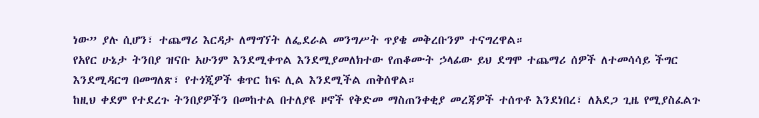ነው” ያሉ ሲሆን፣ ተጨማሪ እርዳታ ለማግኘት ለፌደራል መንግሥት ጥያቄ መቅረቡንም ተናግረዋል።
የአየር ሁኔታ ትንበያ ዝናቡ አሁንም እንደሚቀጥል እንደሚያመለክተው የጠቆሙት ኃላፊው ይህ ደግሞ ተጨማሪ ሰዎች ለተመሳሳይ ችግር እንደሚዳርግ በመግለጽ፣ የተጎጂዎች ቁጥር ከፍ ሊል እንደሚችል ጠቅሰዋል።
ከዚህ ቀደም የተደረጉ ትንበያዎችን በመከተል በተለያዩ ዞኖች የቅድመ ማስጠንቀቂያ መረጃዎች ተሰጥቶ እንደነበረ፣ ለአደጋ ጊዜ የሚያስፈልጉ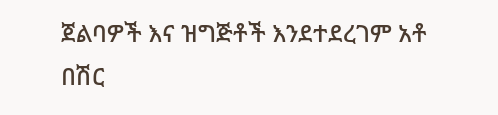ጀልባዎች እና ዝግጅቶች እንደተደረገም አቶ በሽር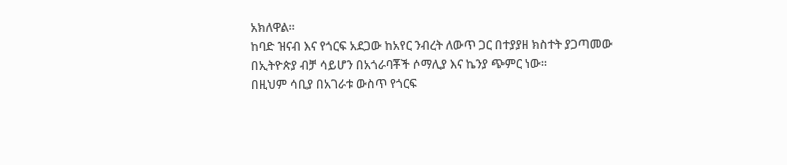አክለዋል።
ከባድ ዝናብ እና የጎርፍ አደጋው ከአየር ንብረት ለውጥ ጋር በተያያዘ ክስተት ያጋጣመው በኢትዮጵያ ብቻ ሳይሆን በአጎራባቾች ሶማሊያ እና ኬንያ ጭምር ነው።
በዚህም ሳቢያ በአገራቱ ውስጥ የጎርፍ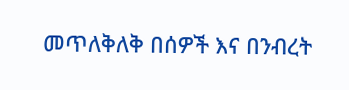መጥለቅለቅ በሰዎች እና በንብረት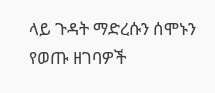ላይ ጉዳት ማድረሱን ሰሞኑን የወጡ ዘገባዎች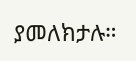ያመለክታሉ።